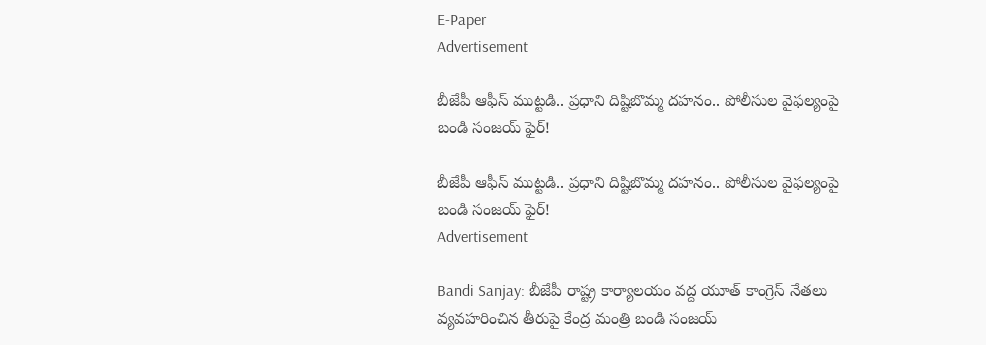E-Paper
Advertisement

బీజేపీ ఆఫీస్‌ ముట్టడి.. ప్రధాని దిష్టిబొమ్మ దహనం.. పోలీసుల వైఫల్యంపై బండి సంజయ్ ఫైర్!

బీజేపీ ఆఫీస్‌ ముట్టడి.. ప్రధాని దిష్టిబొమ్మ దహనం.. పోలీసుల వైఫల్యంపై బండి సంజయ్ ఫైర్!
Advertisement

Bandi Sanjay: బీజేపీ రాష్ట్ర కార్యాలయం వద్ద యూత్ కాంగ్రెస్ నేతలు వ్యవహరించిన తీరుపై కేంద్ర మంత్రి బండి సంజయ్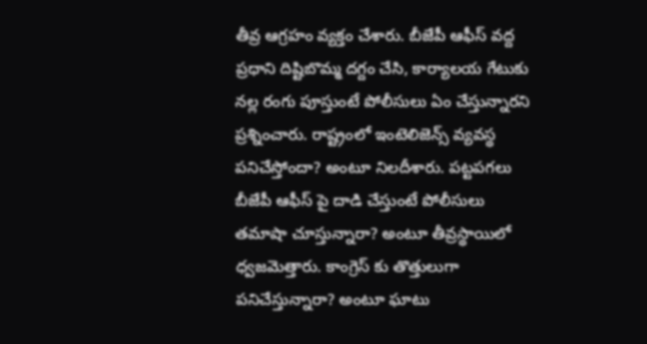తీవ్ర ఆగ్రహం వ్యక్తం చేశారు. బీజేపీ ఆఫీస్ వద్ద ప్రధాని దిష్టిబొమ్మ దగ్దం చేసి, కార్యాలయ గేటుకు నల్ల రంగు పూస్తుంటే పోలీసులు ఏం చేస్తున్నారని ప్రశ్నించారు. రాష్ట్రంలో ఇంటెలిజెన్స్ వ్యవస్థ పనిచేస్తోందా? అంటూ నిలదీశారు. పట్టపగలు బీజేపీ ఆఫీస్ పై దాడి చేస్తుంటే పోలీసులు తమాషా చూస్తున్నారా? అంటూ తీవ్రస్థాయిలో ధ్వజమెత్తారు. కాంగ్రెస్ కు తొత్తులుగా పనిచేస్తున్నారా? అంటూ ఘాటు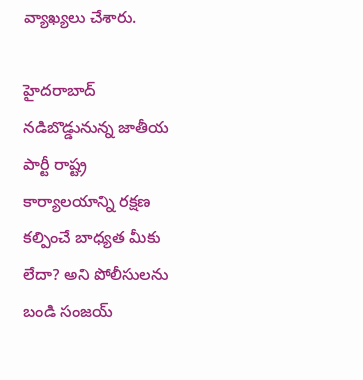వ్యాఖ్యలు చేశారు.

హైదరాబాద్ నడిబొడ్డునున్న జాతీయ పార్టీ రాష్ట్ర కార్యాలయాన్ని రక్షణ కల్పించే బాధ్యత మీకు లేదా? అని పోలీసులను బండి సంజయ్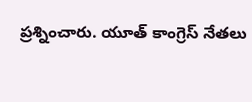ప్రశ్నించారు. యూత్ కాంగ్రెస్ నేతలు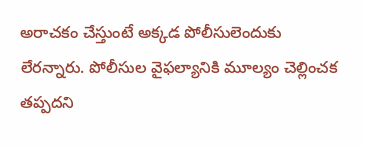అరాచకం చేస్తుంటే అక్కడ పోలీసులెందుకు లేరన్నారు. పోలీసుల వైఫల్యానికి మూల్యం చెల్లించక తప్పదని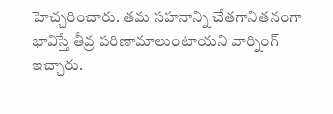హెచ్చరించారు. తమ సహనాన్ని చేతగానితనంగా భావిస్తే తీవ్ర పరిణామాలుంటాయని వార్నింగ్ ఇచ్చారు.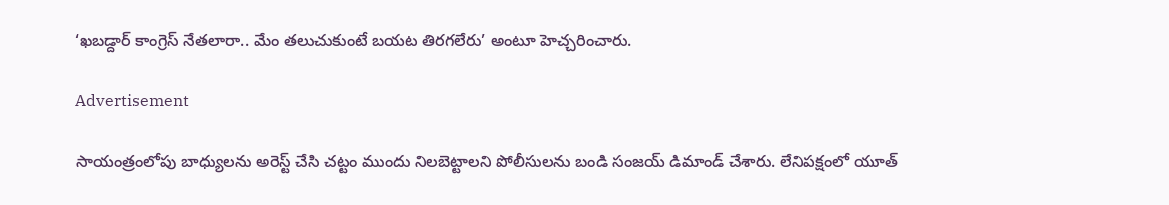‘ఖబడ్దార్ కాంగ్రెస్ నేతలారా.. మేం తలుచుకుంటే బయట తిరగలేరు’ అంటూ హెచ్చరించారు.

Advertisement

సాయంత్రంలోపు బాధ్యులను అరెస్ట్ చేసి చట్టం ముందు నిలబెట్టాలని పోలీసులను బండి సంజయ్ డిమాండ్ చేశారు. లేనిపక్షంలో యూత్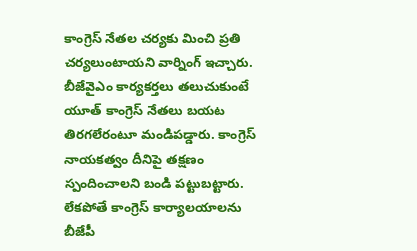కాంగ్రెస్ నేతల చర్యకు మించి ప్రతి చర్యలుంటాయని వార్నింగ్ ఇచ్చారు. బీజేవైఎం కార్యకర్తలు తలుచుకుంటే యూత్ కాంగ్రెస్ నేతలు బయట తిరగలేరంటూ మండిపడ్డారు. కాంగ్రెస్ నాయకత్వం దీనిపై తక్షణం స్పందించాలని బండి పట్టుబట్టారు. లేకపోతే కాంగ్రెస్ కార్యాలయాలను బీజేపీ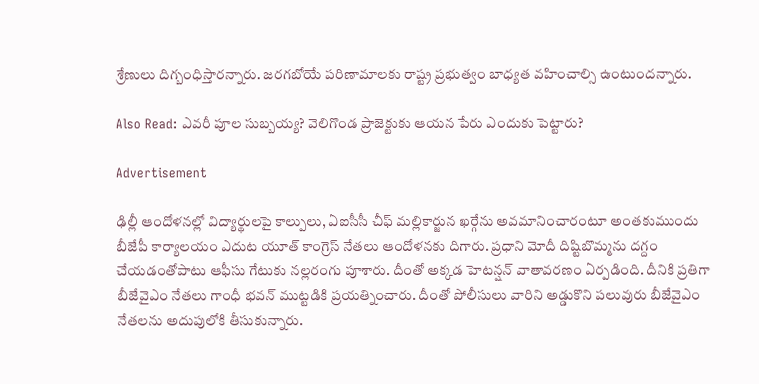శ్రేణులు దిగ్బంధిస్తారన్నారు. జరగబోయే పరిణామాలకు రాష్ట్ర ప్రభుత్వం బాధ్యత వహించాల్సి ఉంటుందన్నారు.

Also Read: ఎవరీ పూల సుబ్బయ్య? వెలిగొండ ప్రాజెక్టుకు ఆయన పేరు ఎందుకు పెట్టారు?

Advertisement

ఢిల్లీ ఆందోళనల్లో విద్యార్థులపై కాల్పులు, ఏఐసీసీ చీఫ్ మల్లికార్జున ఖర్గేను అవమానించారంటూ అంతకుముందు బీజేపీ కార్యాలయం ఎదుట యూత్ కాంగ్రెస్ నేతలు ఆందోళనకు దిగారు. ప్రధాని మోదీ దిష్టిబొమ్మను దగ్దం చేయడంతోపాటు ఆఫీసు గేటుకు నల్లరంగు పూశారు. దీంతో అక్కడ హెటన్షన్ వాతావరణం ఏర్పడింది. దీనికి ప్రతిగా బీజేవైఎం నేతలు గాంధీ భవన్ ముట్టడికి ప్రయత్నించారు. దీంతో పోలీసులు వారిని అడ్డుకొని పలువురు బీజేవైఎం నేతలను అదుపులోకి తీసుకున్నారు.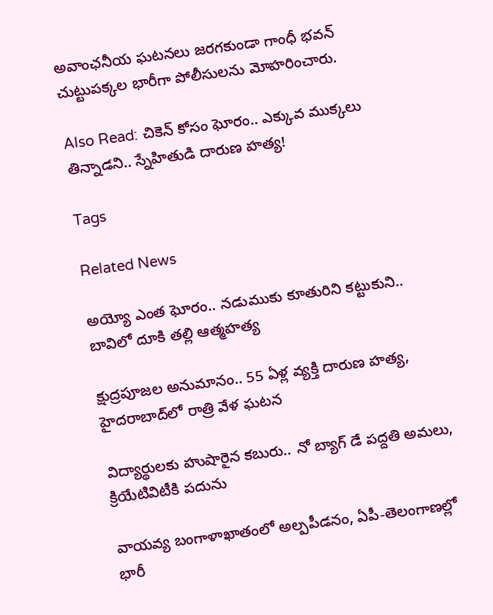అవాంఛనీయ ఘటనలు జరగకుండా గాంధీ భవన్ చుట్టుపక్కల భారీగా పోలీసులను మోహరించారు.

Also Read: చికెన్ కోసం ఘోరం.. ఎక్కువ ముక్కలు తిన్నాడని.. స్నేహితుడి దారుణ హత్య!

Tags

Related News

అయ్యో ఎంత ఘోరం.. నడుముకు కూతురిని కట్టుకుని.. బావిలో దూకి తల్లి ఆత్మహత్య

క్షుద్రపూజల అనుమానం.. 55 ఏళ్ల వ్యక్తి దారుణ హత్య, హైదరాబాద్‌లో రాత్రి వేళ ఘటన

విద్యార్థులకు హుషారైన కబురు.. నో బ్యాగ్ డే పద్దతి అమలు, క్రియేటివిటీకి పదును

వాయవ్య బంగాళాఖాతంలో అల్పపీడనం, ఏపీ-తెలంగాణల్లో భారీ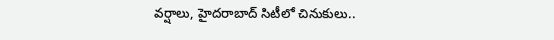వర్షాలు, హైదరాబాద్ సిటీలో చినుకులు..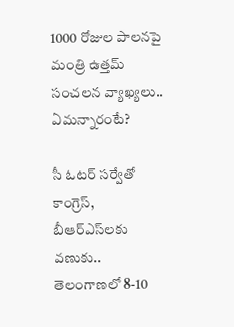1000 రోజుల పాలనపై మంత్రి ఉత్తమ్ సంచలన వ్యాఖ్యలు.. ఏమన్నారంటే?

సీ ఓటర్ సర్వేతో కాంగ్రెస్, బీఆర్ఎస్‌లకు వణుకు.. తెలంగాణలో 8-10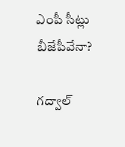ఎంపీ సీట్లు బీజేపీవేనా?

గద్వాల్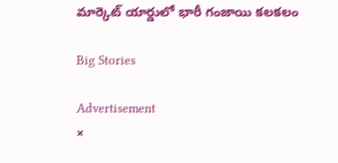మార్కెట్ యార్డులో భారీ గంజాయి కలకలం

Big Stories

Advertisement
×